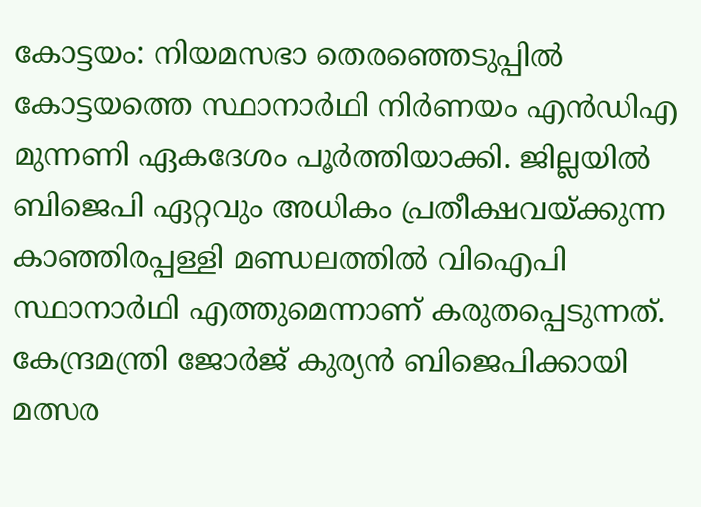കോട്ടയം: നിയമസഭാ തെരഞ്ഞെടുപ്പിൽ കോട്ടയത്തെ സ്ഥാനാർഥി നിർണയം എൻഡിഎ മുന്നണി ഏകദേശം പൂർത്തിയാക്കി. ജില്ലയിൽ ബിജെപി ഏറ്റവും അധികം പ്രതീക്ഷവയ്ക്കുന്ന കാഞ്ഞിരപ്പള്ളി മണ്ഡലത്തിൽ വിഐപി സ്ഥാനാർഥി എത്തുമെന്നാണ് കരുതപ്പെടുന്നത്. കേന്ദ്രമന്ത്രി ജോർജ് കുര്യൻ ബിജെപിക്കായി മത്സര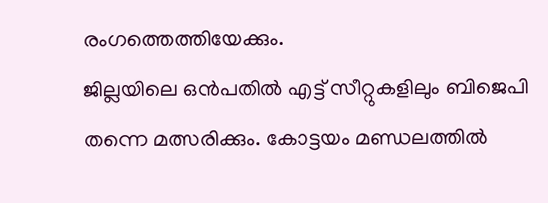രംഗത്തെത്തിയേക്കും.
ജില്ലയിലെ ഒൻപതിൽ എട്ട് സീറ്റുകളിലും ബിജെപി തന്നെ മത്സരിക്കും. കോട്ടയം മണ്ഡലത്തിൽ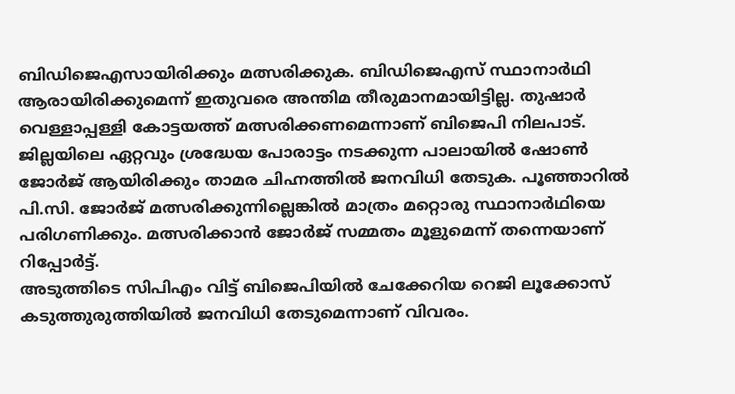ബിഡിജെഎസായിരിക്കും മത്സരിക്കുക. ബിഡിജെഎസ് സ്ഥാനാർഥി ആരായിരിക്കുമെന്ന് ഇതുവരെ അന്തിമ തീരുമാനമായിട്ടില്ല. തുഷാർ വെള്ളാപ്പള്ളി കോട്ടയത്ത് മത്സരിക്കണമെന്നാണ് ബിജെപി നിലപാട്.
ജില്ലയിലെ ഏറ്റവും ശ്രദ്ധേയ പോരാട്ടം നടക്കുന്ന പാലായിൽ ഷോൺ ജോർജ് ആയിരിക്കും താമര ചിഹ്നത്തിൽ ജനവിധി തേടുക. പൂഞ്ഞാറിൽ പി.സി. ജോർജ് മത്സരിക്കുന്നില്ലെങ്കിൽ മാത്രം മറ്റൊരു സ്ഥാനാർഥിയെ പരിഗണിക്കും. മത്സരിക്കാൻ ജോർജ് സമ്മതം മൂളുമെന്ന് തന്നെയാണ് റിപ്പോർട്ട്.
അടുത്തിടെ സിപിഎം വിട്ട് ബിജെപിയിൽ ചേക്കേറിയ റെജി ലൂക്കോസ് കടുത്തുരുത്തിയിൽ ജനവിധി തേടുമെന്നാണ് വിവരം.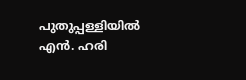പുതുപ്പള്ളിയിൽ എൻ. ഹരി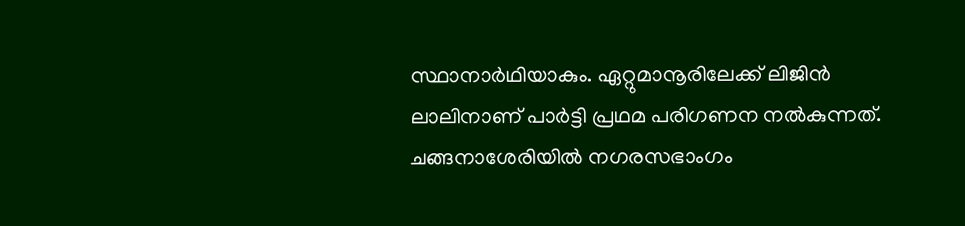സ്ഥാനാർഥിയാകും. ഏറ്റുമാനൂരിലേക്ക് ലിജിൻ ലാലിനാണ് പാർട്ടി പ്രഥമ പരിഗണന നൽകുന്നത്.
ചങ്ങനാശേരിയിൽ നഗരസഭാംഗം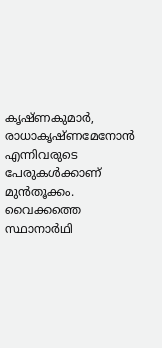കൃഷ്ണകുമാർ, രാധാകൃഷ്ണമേനോൻ എന്നിവരുടെ പേരുകൾക്കാണ് മുൻതൂക്കം. വൈക്കത്തെ സ്ഥാനാർഥി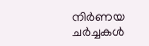നിർണയ ചർച്ചകൾ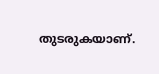തുടരുകയാണ്.